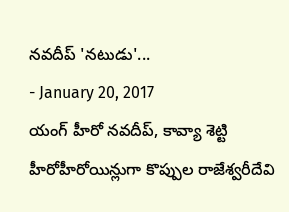నవదీప్ 'నటుడు'...
- January 20, 2017
యంగ్ హీరో నవదీప్, కావ్యా శెట్టి హీరోహీరోయిన్లుగా కొప్పుల రాజేశ్వరీదేవి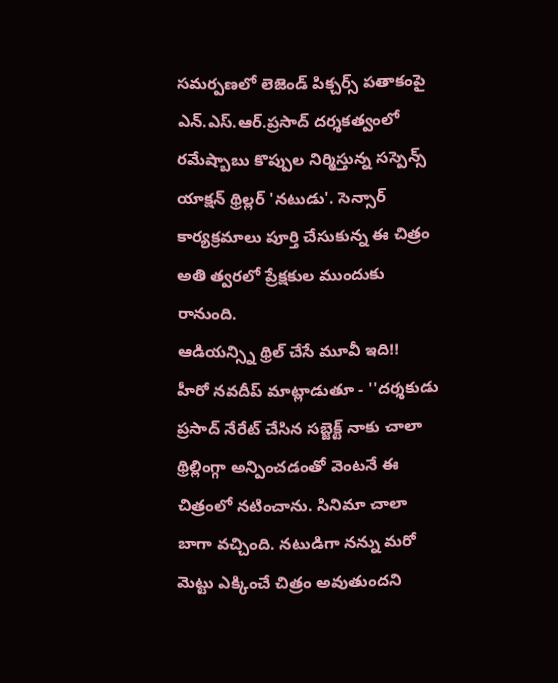సమర్పణలో లెజెండ్ పిక్చర్స్ పతాకంపై ఎన్.ఎస్.ఆర్.ప్రసాద్ దర్శకత్వంలో రమేష్బాబు కొప్పుల నిర్మిస్తున్న సస్పెన్స్ యాక్షన్ థ్రిల్లర్ 'నటుడు'. సెన్సార్ కార్యక్రమాలు పూర్తి చేసుకున్న ఈ చిత్రం అతి త్వరలో ప్రేక్షకుల ముందుకు రానుంది.
ఆడియన్స్ని థ్రిల్ చేసే మూవీ ఇది!!
హీరో నవదీప్ మాట్లాడుతూ - ''దర్శకుడు ప్రసాద్ నేరేట్ చేసిన సబ్జెక్ట్ నాకు చాలా థ్రిల్లింగ్గా అన్పించడంతో వెంటనే ఈ చిత్రంలో నటించాను. సినిమా చాలా బాగా వచ్చింది. నటుడిగా నన్ను మరో మెట్టు ఎక్కించే చిత్రం అవుతుందని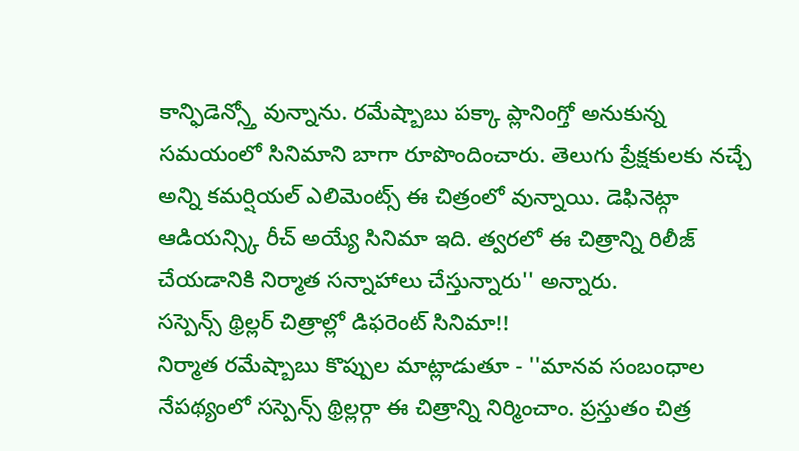కాన్ఫిడెన్స్తో వున్నాను. రమేష్బాబు పక్కా ప్లానింగ్తో అనుకున్న సమయంలో సినిమాని బాగా రూపొందించారు. తెలుగు ప్రేక్షకులకు నచ్చే అన్ని కమర్షియల్ ఎలిమెంట్స్ ఈ చిత్రంలో వున్నాయి. డెఫినెట్గా ఆడియన్స్కి రీచ్ అయ్యే సినిమా ఇది. త్వరలో ఈ చిత్రాన్ని రిలీజ్ చేయడానికి నిర్మాత సన్నాహాలు చేస్తున్నారు'' అన్నారు.
సస్పెన్స్ థ్రిల్లర్ చిత్రాల్లో డిఫరెంట్ సినిమా!!
నిర్మాత రమేష్బాబు కొప్పుల మాట్లాడుతూ - ''మానవ సంబంధాల నేపథ్యంలో సస్పెన్స్ థ్రిల్లర్గా ఈ చిత్రాన్ని నిర్మించాం. ప్రస్తుతం చిత్ర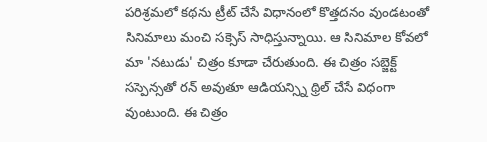పరిశ్రమలో కథను ట్రీట్ చేసే విధానంలో కొత్తదనం వుండటంతో సినిమాలు మంచి సక్సెస్ సాధిస్తున్నాయి. ఆ సినిమాల కోవలో మా 'నటుడు' చిత్రం కూడా చేరుతుంది. ఈ చిత్రం సబ్జెక్ట్ సస్పెన్సతో రన్ అవుతూ ఆడియన్స్ని థ్రిల్ చేసే విధంగా వుంటుంది. ఈ చిత్రం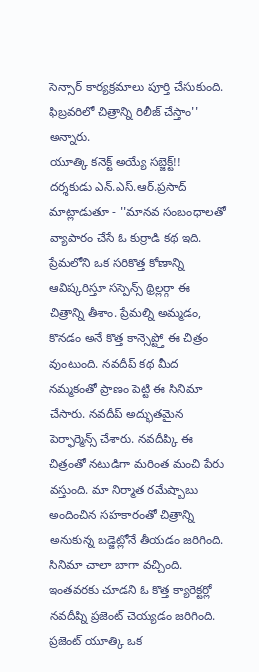సెన్సార్ కార్యక్రమాలు పూర్తి చేసుకుంది. ఫిబ్రవరిలో చిత్రాన్ని రిలీజ్ చేస్తాం'' అన్నారు.
యూత్కి కనెక్ట్ అయ్యే సబ్జెక్ట్!!
దర్శకుడు ఎన్.ఎస్.ఆర్.ప్రసాద్ మాట్లాడుతూ - ''మానవ సంబంధాలతో వ్యాపారం చేసే ఓ కుర్రాడి కథ ఇది. ప్రేమలోని ఒక సరికొత్త కోణాన్ని ఆవిష్కరిస్తూ సస్పెన్స్ థ్రిల్లర్గా ఈ చిత్రాన్ని తీశాం. ప్రేమల్ని అమ్మడం, కొనడం అనే కొత్త కాన్సెప్ట్తో ఈ చిత్రం వుంటుంది. నవదీప్ కథ మీద నమ్మకంతో ప్రాణం పెట్టి ఈ సినిమా చేసారు. నవదీప్ అద్భుతమైన పెర్ఫార్మెన్స్ చేశారు. నవదీప్కి ఈ చిత్రంతో నటుడిగా మరింత మంచి పేరు వస్తుంది. మా నిర్మాత రమేష్బాబు అందించిన సహకారంతో చిత్రాన్ని అనుకున్న బడ్జెట్లోనే తీయడం జరిగింది. సినిమా చాలా బాగా వచ్చింది. ఇంతవరకు చూడని ఓ కొత్త క్యారెక్టర్లో నవదీప్ని ప్రజెంట్ చెయ్యడం జరిగింది. ప్రజెంట్ యూత్కి ఒక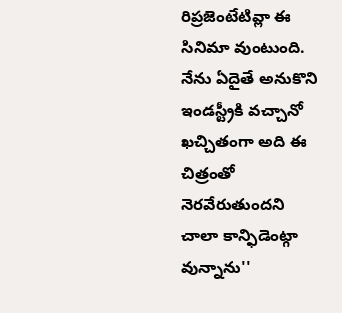రిప్రజెంటేటివ్లా ఈ సినిమా వుంటుంది. నేను ఏదైతే అనుకొని ఇండస్ట్రీకి వచ్చానో ఖచ్చితంగా అది ఈ చిత్రంతో నెరవేరుతుందని చాలా కాన్ఫిడెంట్గా వున్నాను''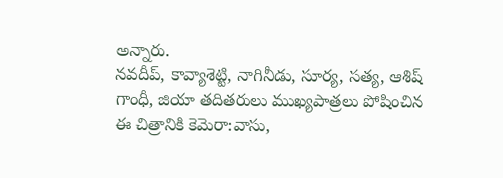అన్నారు.
నవదీప్, కావ్యాశెట్టి, నాగినీడు, సూర్య, సత్య, ఆశిష్ గాంధీ, జియా తదితరులు ముఖ్యపాత్రలు పోషించిన ఈ చిత్రానికి కెమెరా:వాసు,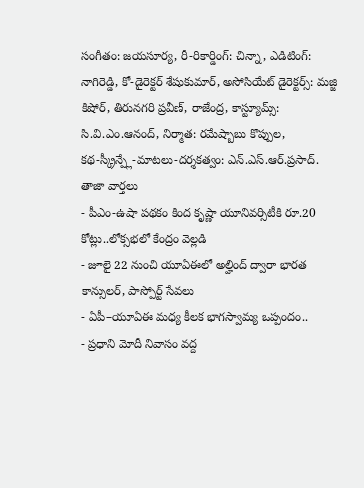సంగీతం: జయసూర్య, రీ-రికార్డింగ్: చిన్నా, ఎడిటింగ్: నాగిరెడ్డి, కో-డైరెక్టర్ శేషుకుమార్, అసోసియేట్ డైరెక్టర్స్: మజ్జి కిషోర్, తిరునగరి ప్రవీణ్, రాజేంద్ర, కాస్ట్యూమ్స్: సి.వి.ఎం.ఆనంద్, నిర్మాత: రమేష్బాబు కొప్పుల,
కథ-స్క్రీన్ప్లే-మాటలు-దర్శకత్వం: ఎన్.ఎస్.ఆర్.ప్రసాద్.
తాజా వార్తలు
- పీఎం-ఉషా పథకం కింద కృష్ణా యూనివర్సిటీకి రూ.20 కోట్లు..లోక్సభలో కేంద్రం వెల్లడి
- జూలై 22 నుంచి యూఏఈలో అల్హింద్ ద్వారా భారత కాన్సులర్, పాస్పోర్ట్ సేవలు
- ఏపీ–యూఏఈ మధ్య కీలక భాగస్వామ్య ఒప్పందం..
- ప్రధాని మోదీ నివాసం వద్ద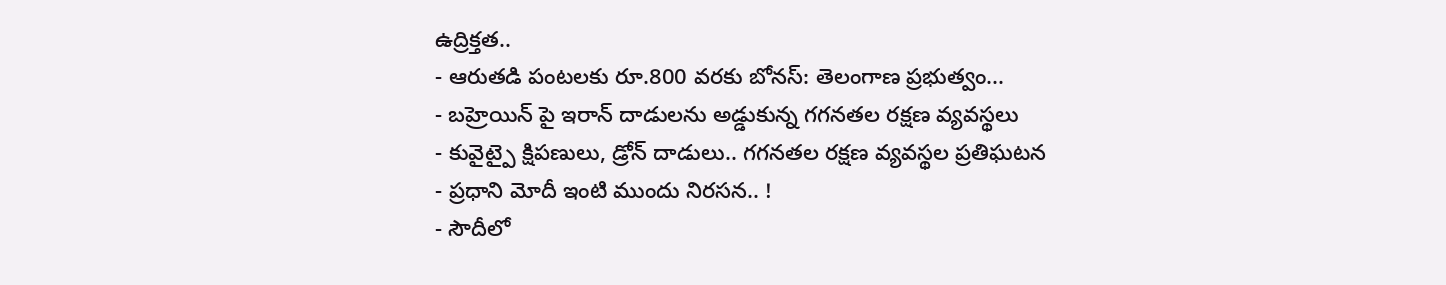ఉద్రిక్తత..
- ఆరుతడి పంటలకు రూ.800 వరకు బోనస్: తెలంగాణ ప్రభుత్వం...
- బహ్రెయిన్ పై ఇరాన్ దాడులను అడ్డుకున్న గగనతల రక్షణ వ్యవస్థలు
- కువైట్పై క్షిపణులు, డ్రోన్ దాడులు.. గగనతల రక్షణ వ్యవస్థల ప్రతిఘటన
- ప్రధాని మోదీ ఇంటి ముందు నిరసన.. !
- సౌదీలో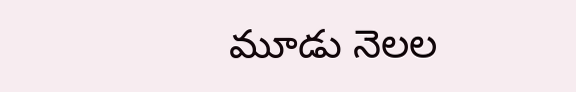మూడు నెలల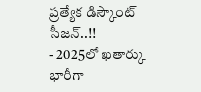ప్రత్యేక డిస్కౌంట్ సీజన్..!!
- 2025లో ఖతార్కు భారీగా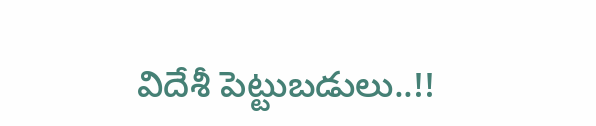విదేశీ పెట్టుబడులు..!!